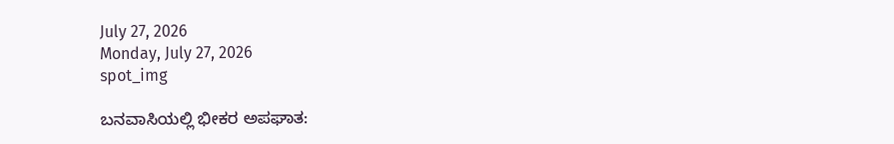July 27, 2026
Monday, July 27, 2026
spot_img

ಬನವಾಸಿಯಲ್ಲಿ ಭೀಕರ ಅಪಘಾತ: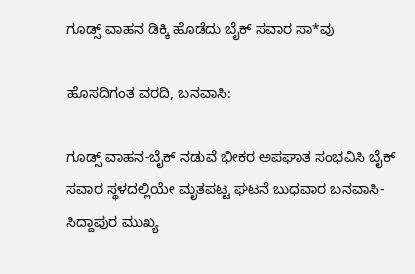ಗೂಡ್ಸ್ ವಾಹನ ಡಿಕ್ಕಿ ಹೊಡೆದು ಬೈಕ್ ಸವಾರ ಸಾ*ವು

ಹೊಸದಿಗಂತ ವರದಿ, ಬನವಾಸಿ:

ಗೂಡ್ಸ್ ವಾಹನ-ಬೈಕ್ ನಡುವೆ ಭೀಕರ ಅಪಘಾತ ಸಂಭವಿಸಿ ಬೈಕ್ ಸವಾರ ಸ್ಥಳದಲ್ಲಿಯೇ ಮೃತಪಟ್ಟ ಘಟನೆ ಬುಧವಾರ ಬನವಾಸಿ-ಸಿದ್ದಾಪುರ ಮುಖ್ಯ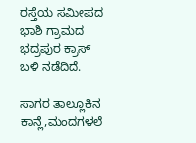ರಸ್ತೆಯ ಸಮೀಪದ ಭಾಶಿ ಗ್ರಾಮದ ಭದ್ರಪುರ ಕ್ರಾಸ್ ಬಳಿ ನಡೆದಿದೆ.

ಸಾಗರ ತಾಲ್ಲೂಕಿನ ಕಾನ್ಲೆ,ಮಂದಗಳಲೆ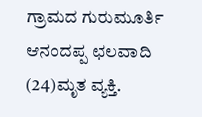ಗ್ರಾಮದ ಗುರುಮೂರ್ತಿ ಆನಂದಪ್ಪ ಛಲವಾದಿ (24)ಮೃತ ವ್ಯಕ್ತಿ.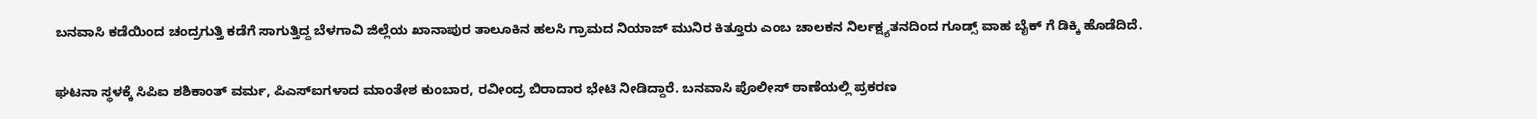ಬನವಾಸಿ ಕಡೆಯಿಂದ ಚಂದ್ರಗುತ್ತಿ ಕಡೆಗೆ ಸಾಗುತ್ತಿದ್ದ ಬೆಳಗಾವಿ ಜಿಲ್ಲೆಯ ಖಾನಾಪುರ ತಾಲೂಕಿನ ಹಲಸಿ ಗ್ರಾಮದ ನಿಯಾಜ್ ಮುನಿರ ಕಿತ್ತೂರು ಎಂಬ ಚಾಲಕನ ನಿರ್ಲಕ್ಷ್ಯತನದಿಂದ ಗೂಡ್ಸ್ ವಾಹ ಬೈಕ್ ಗೆ ಡಿಕ್ಕಿ ಹೊಡೆದಿದೆ.

ಘಟನಾ ಸ್ಥಳಕ್ಕೆ ಸಿಪಿಐ ಶಶಿಕಾಂತ್ ವರ್ಮ, ಪಿಎಸ್ಐಗಳಾದ ಮಾಂತೇಶ ಕುಂಬಾರ, ರವೀಂದ್ರ ಬಿರಾದಾರ ಭೇಟಿ ನೀಡಿದ್ದಾರೆ. ಬನವಾಸಿ ಪೊಲೀಸ್ ಠಾಣೆಯಲ್ಲಿ ಪ್ರಕರಣ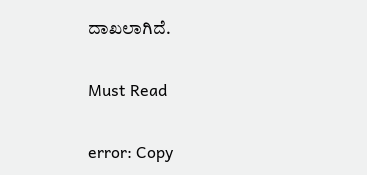ದಾಖಲಾಗಿದೆ.

Must Read

error: Copy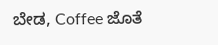ಬೇಡ, Coffee ಜೊತೆ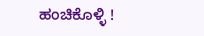ಹಂಚಿಕೊಳ್ಳಿ !